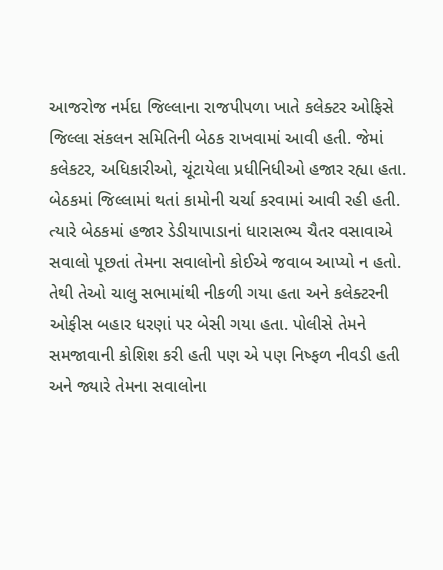આજરોજ નર્મદા જિલ્લાના રાજપીપળા ખાતે કલેક્ટર ઓફિસે જિલ્લા સંકલન સમિતિની બેઠક રાખવામાં આવી હતી. જેમાં કલેકટર, અધિકારીઓ, ચૂંટાયેલા પ્રધીનિધીઓ હજાર રહ્યા હતા. બેઠકમાં જિલ્લામાં થતાં કામોની ચર્ચા કરવામાં આવી રહી હતી. ત્યારે બેઠકમાં હજાર ડેડીયાપાડાનાં ધારાસભ્ય ચૈતર વસાવાએ સવાલો પૂછતાં તેમના સવાલોનો કોઈએ જવાબ આપ્યો ન હતો. તેથી તેઓ ચાલુ સભામાંથી નીકળી ગયા હતા અને કલેક્ટરની ઓફીસ બહાર ધરણાં પર બેસી ગયા હતા. પોલીસે તેમને સમજાવાની કોશિશ કરી હતી પણ એ પણ નિષ્ફળ નીવડી હતી અને જ્યારે તેમના સવાલોના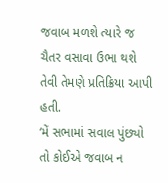જવાબ મળશે ત્યારે જ ચૈતર વસાવા ઉભા થશે તેવી તેમણે પ્રતિક્રિયા આપી હતી.
‘મેં સભામાં સવાલ પુંછ્યો તો કોઈએ જવાબ ન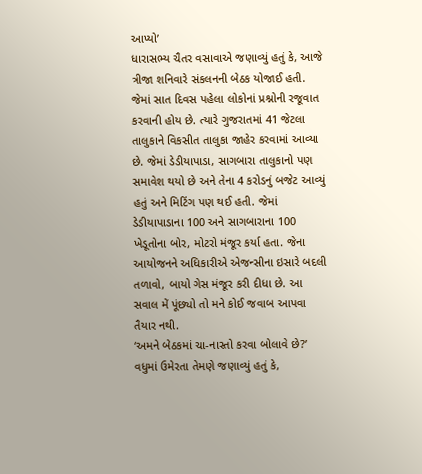આપ્યો’
ધારાસભ્ય ચૈતર વસાવાએ જણાવ્યું હતું કે, આજે ત્રીજા શનિવારે સંકલનની બેઠક યોજાઈ હતી. જેમાં સાત દિવસ પહેલા લોકોનાં પ્રશ્નોની રજૂવાત કરવાની હોય છે. ત્યારે ગુજરાતમાં 41 જેટલા તાલુકાને વિકસીત તાલુકા જાહેર કરવામાં આવ્યા છે. જેમાં ડેડીયાપાડા, સાગબારા તાલુકાનો પણ સમાવેશ થયો છે અને તેના 4 કરોડનું બજેટ આવ્યું હતું અને મિટિંગ પણ થઈ હતી. જેમાં ડેડીયાપાડાના 100 અને સાગબારાના 100 ખેડૂતોના બોર, મોટરો મંજૂર કર્યા હતા. જેના આયોજનને અધિકારીએ એજન્સીના ઇસારે બદલી તળાવો, બાયો ગેસ મંજૂર કરી દીધા છે. આ સવાલ મેં પૂંછ્યો તો મને કોઈ જવાબ આપવા તૈયાર નથી.
‘અમને બેઠકમાં ચા-નાસ્તો કરવા બોલાવે છે?’
વધુમાં ઉમેરતા તેમણે જણાવ્યું હતું કે,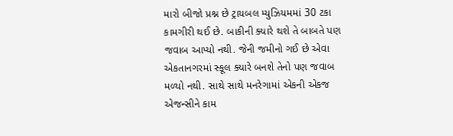મારો બીજો પ્રશ્ન છે ટ્રાયબલ મ્યુઝિયમમાં 30 ટકા કામગીરી થઈ છે. બાકીની ક્યારે થશે તે બાબતે પણ જવાબ આપ્યો નથી. જેની જમીનો ગઈ છે એવા એકતાનગરમાં સ્કૂલ ક્યારે બનશે તેનો પણ જવાબ મળ્યો નથી. સાથે સાથે મનરેગામાં એકની એકજ એજન્સીને કામ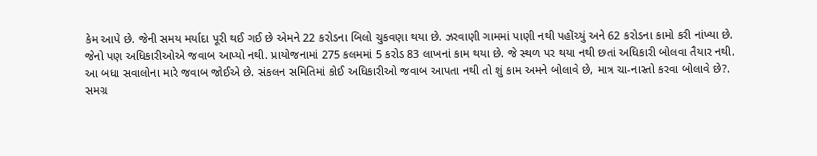કેમ આપે છે. જેની સમય મર્યાદા પૂરી થઈ ગઈ છે એમને 22 કરોડના બિલો ચુકવણા થયા છે. ઝરવાણી ગામમાં પાણી નથી પહોંચ્યું અને 62 કરોડના કામો કરી નાંખ્યા છે. જેનો પણ અધિકારીઓએ જવાબ આપ્યો નથી. પ્રાયોજનામાં 275 કલમમાં 5 કરોડ 83 લાખનાં કામ થયા છે. જે સ્થળ પર થયા નથી છતાં અધિકારી બોલવા તૈયાર નથી. આ બધા સવાલોના મારે જવાબ જોઈએ છે. સંકલન સમિતિમાં કોઈ અધિકારીઓ જવાબ આપતા નથી તો શું કામ અમને બોલાવે છે, માત્ર ચા-નાસ્તો કરવા બોલાવે છે?.
સમગ્ર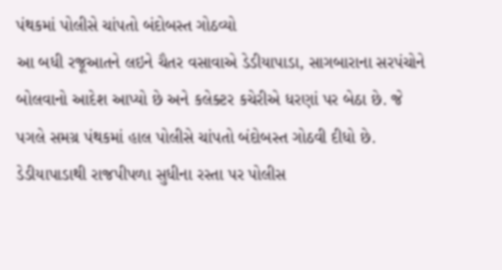પંથકમાં પોલીસે ચાંપતો બંદોબસ્ત ગોઠવ્યો
આ બધી રજૂઆતને લઇને ચૈતર વસાવાએ ડેડીયાપાડા, સાગબારાના સરપંચોને બોલવાનો આદેશ આપ્યો છે અને કલેક્ટર કચેરીએ ધરણાં પર બેઠા છે. જે પગલે સમગ્ર પંથકમાં હાલ પોલીસે ચાંપતો બંદોબસ્ત ગોઠવી દીધો છે. ડેડીયાપાડાથી રાજપીપળા સુધીના રસ્તા પર પોલીસ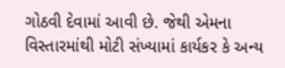ગોઠવી દેવામાં આવી છે. જેથી એમના વિસ્તારમાંથી મોટી સંખ્યામાં કાર્યકર કે અન્ય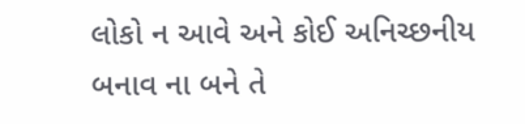લોકો ન આવે અને કોઈ અનિચ્છનીય બનાવ ના બને તે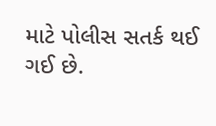માટે પોલીસ સતર્ક થઈ ગઈ છે.